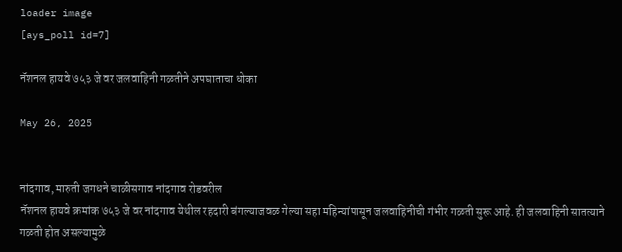loader image
[ays_poll id=7]

नॅशनल हायवे ७५३ जे वर जलवाहिनी गळतीने अपघाताचा धोका

May 26, 2025


नांदगाव, मारुती जगधने चाळीसगाव नांदगाव रोडवरील
नॅशनल हायवे क्रमांक ७५३ जे वर नांदगाव येथील रहदारी बंगल्याजवळ गेल्या सहा महिन्यांपासून जलवाहिनीची गंभीर गळती सुरू आहे. ही जलवाहिनी सातत्याने गळती होत असल्यामुळे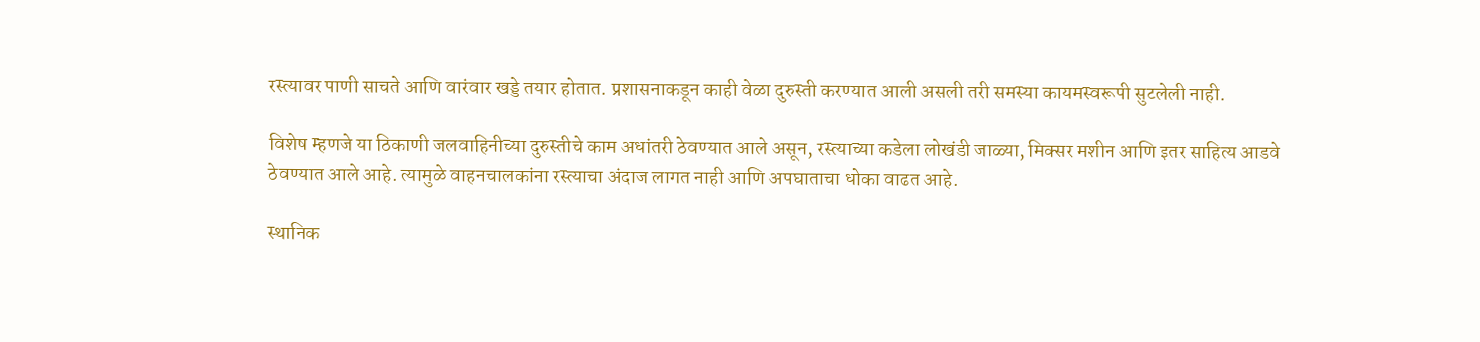रस्त्यावर पाणी साचते आणि वारंवार खड्डे तयार होतात. प्रशासनाकडून काही वेळा दुरुस्ती करण्यात आली असली तरी समस्या कायमस्वरूपी सुटलेली नाही.

विशेष म्हणजे या ठिकाणी जलवाहिनीच्या दुरुस्तीचे काम अधांतरी ठेवण्यात आले असून, रस्त्याच्या कडेला लोखंडी जाळ्या, मिक्सर मशीन आणि इतर साहित्य आडवे ठेवण्यात आले आहे. त्यामुळे वाहनचालकांना रस्त्याचा अंदाज लागत नाही आणि अपघाताचा धोका वाढत आहे.

स्थानिक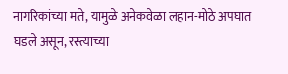नागरिकांच्या मते, यामुळे अनेकवेळा लहान-मोठे अपघात घडले असून, रस्त्याच्या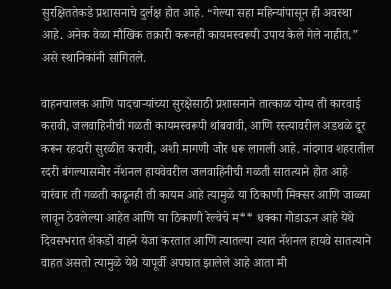सुरक्षिततेकडे प्रशासनाचे दुर्लक्ष होत आहे. “गेल्या सहा महिन्यांपासून ही अवस्था आहे. अनेक वेळा मौखिक तक्रारी करूनही कायमस्वरूपी उपाय केले गेले नाहीत,” असे स्थानिकांनी सांगितले.

वाहनचालक आणि पादचाऱ्यांच्या सुरक्षेसाठी प्रशासनाने तात्काळ योग्य ती कारवाई करावी, जलवाहिनीची गळती कायमस्वरूपी थांबवावी, आणि रस्त्यावरील अडथळे दूर करून रहदारी सुरळीत करावी, अशी मागणी जोर धरू लागली आहे. नांदगाव शहरातील रदरी बंगल्यासमोर नॅशनल हायवेवरील जलवाहिनीची गळती सातत्याने होत आहे वारंवार ती गळती काढूनही ती कायम आहे त्यामुळे या ठिकाणी मिक्सर आणि जाळ्या लावून ठेवलेल्या आहेत आणि या ठिकाणी रेल्वेचे म** धक्का गोडाऊन आहे येथे दिवसभरात शेकडो वाहने येजा करतात आणि त्यातल्या त्यात नॅशनल हायवे सातत्याने वाहत असतो त्यामुळे येथे यापूर्वी अपघात झालेले आहे आता मी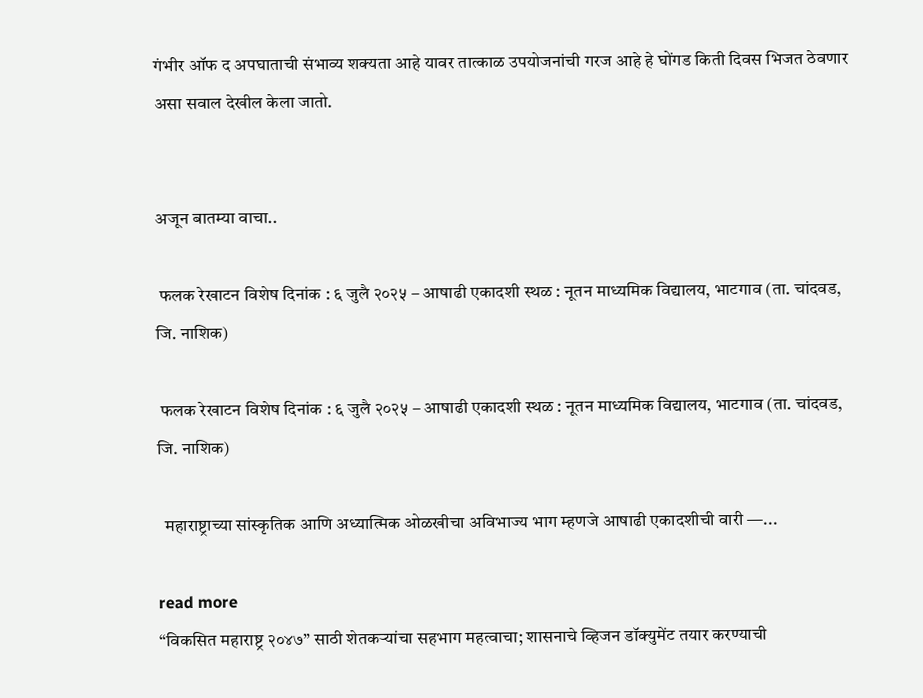गंभीर ऑफ द अपघाताची संभाव्य शक्यता आहे यावर तात्काळ उपयोजनांची गरज आहे हे घोंगड किती दिवस भिजत ठेवणार असा सवाल देखील केला जातो.


अजून बातम्या वाचा..

 फलक रेखाटन विशेष दिनांक : ६ जुलै २०२५ – आषाढी एकादशी स्थळ : नूतन माध्यमिक विद्यालय, भाटगाव (ता. चांदवड, जि. नाशिक)

 फलक रेखाटन विशेष दिनांक : ६ जुलै २०२५ – आषाढी एकादशी स्थळ : नूतन माध्यमिक विद्यालय, भाटगाव (ता. चांदवड, जि. नाशिक)

  महाराष्ट्राच्या सांस्कृतिक आणि अध्यात्मिक ओळखीचा अविभाज्य भाग म्हणजे आषाढी एकादशीची वारी —...

read more
“विकसित महाराष्ट्र २०४७” साठी शेतकऱ्यांचा सहभाग महत्वाचा; शासनाचे व्हिजन डॉक्युमेंट तयार करण्याची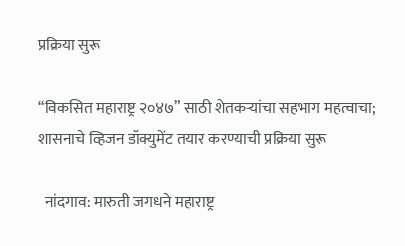प्रक्रिया सुरू

“विकसित महाराष्ट्र २०४७” साठी शेतकऱ्यांचा सहभाग महत्वाचा; शासनाचे व्हिजन डॉक्युमेंट तयार करण्याची प्रक्रिया सुरू

  नांदगाव: मारुती जगधने महाराष्ट्र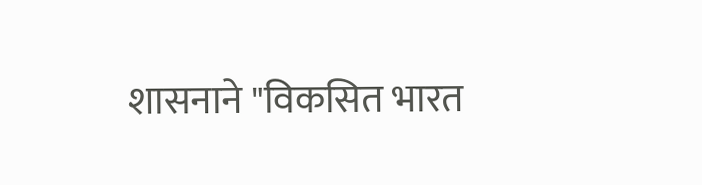शासनाने "विकसित भारत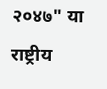२०४७" या राष्ट्रीय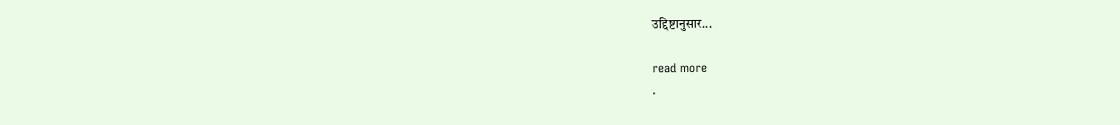उद्दिष्टानुसार...

read more
.